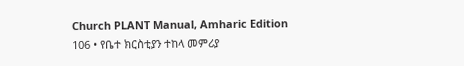Church PLANT Manual, Amharic Edition
106 • የቤተ ክርስቲያን ተከላ መምሪያ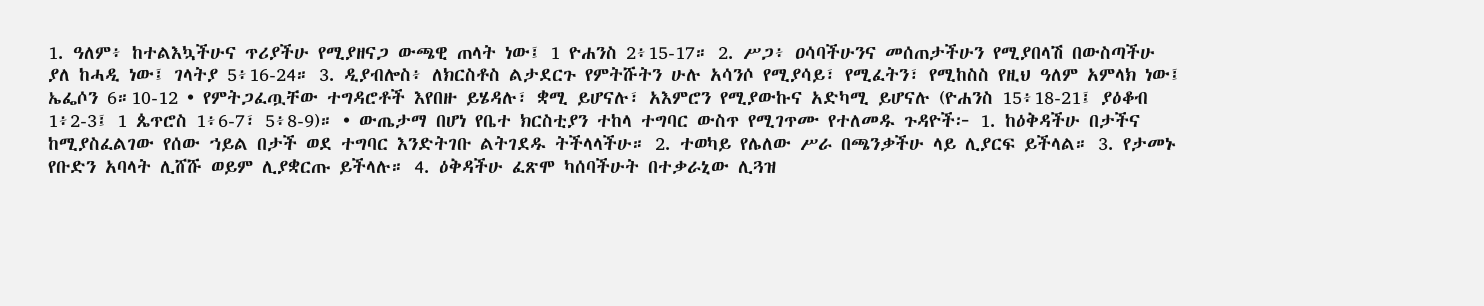1. ዓለም፥ ከተልእኳችሁና ጥሪያችሁ የሚያዘናጋ ውጫዊ ጠላት ነው፤ 1 ዮሐንስ 2፥15-17። 2. ሥጋ፥ ዐሳባችሁንና መሰጠታችሁን የሚያበላሽ በውስጣችሁ ያለ ከሓዲ ነው፤ ገላትያ 5፥16-24። 3. ዲያብሎስ፥ ለክርስቶስ ልታደርጉ የምትሹትን ሁሉ አሳንሶ የሚያሳይ፣ የሚፈትን፣ የሚከስስ የዚህ ዓለም አምላክ ነው፤ ኤፌሶን 6።10-12 • የምትጋፈጧቸው ተግዳሮቶች እየበዙ ይሄዳሉ፣ ቋሚ ይሆናሉ፣ አእምሮን የሚያውኩና አድካሚ ይሆናሉ (ዮሐንስ 15፥18-21፤ ያዕቆብ 1፥2-3፤ 1 ጴጥሮስ 1፥6-7፣ 5፥8-9)። • ውጤታማ በሆነ የቤተ ክርስቲያን ተከላ ተግባር ውስጥ የሚገጥሙ የተለመዱ ጉዳዮች፦ 1. ከዕቅዳችሁ በታችና ከሚያስፈልገው የሰው ኀይል በታች ወደ ተግባር እንድትገቡ ልትገደዱ ትችላላችሁ። 2. ተወካይ የሌለው ሥራ በጫንቃችሁ ላይ ሊያርፍ ይችላል። 3. የታመኑ የቡድን አባላት ሊሸሹ ወይም ሊያቋርጡ ይችላሉ። 4. ዕቅዳችሁ ፈጽሞ ካሰባችሁት በተቃራኒው ሊጓዝ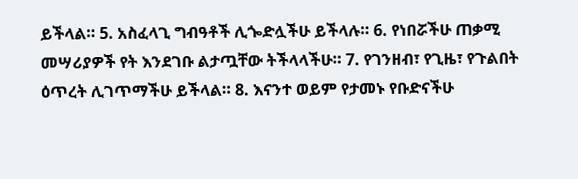ይችላል። 5. አስፈላጊ ግብዓቶች ሊጐድሏችሁ ይችላሉ። 6. የነበሯችሁ ጠቃሚ መሣሪያዎች የት እንደገቡ ልታጧቸው ትችላላችሁ። 7. የገንዘብ፣ የጊዜ፣ የጉልበት ዕጥረት ሊገጥማችሁ ይችላል። 8. እናንተ ወይም የታመኑ የቡድናችሁ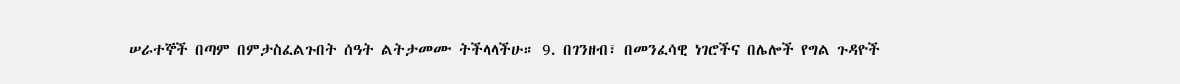ሠራተኞች በጣም በምታስፈልጉበት ሰዓት ልትታመሙ ትችላላችሁ። 9. በገንዘብ፣ በመንፈሳዊ ነገሮችና በሌሎች የግል ጉዳዮች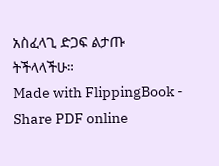አስፈላጊ ድጋፍ ልታጡ ትችላላችሁ።
Made with FlippingBook - Share PDF online